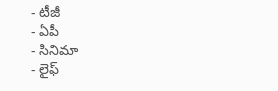- టీజీ
- ఏపీ
- సినిమా
- లైఫ్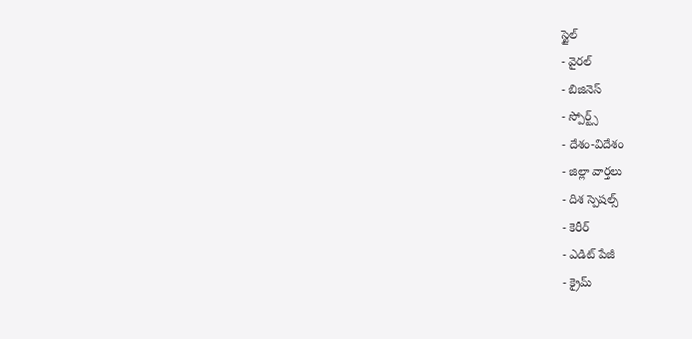స్టైల్
- వైరల్
- బిజినెస్
- స్పోర్ట్స్
- దేశం-విదేశం
- జిల్లా వార్తలు
- దిశ స్పెషల్స్
- కెరీర్
- ఎడిట్ పేజీ
- క్రైమ్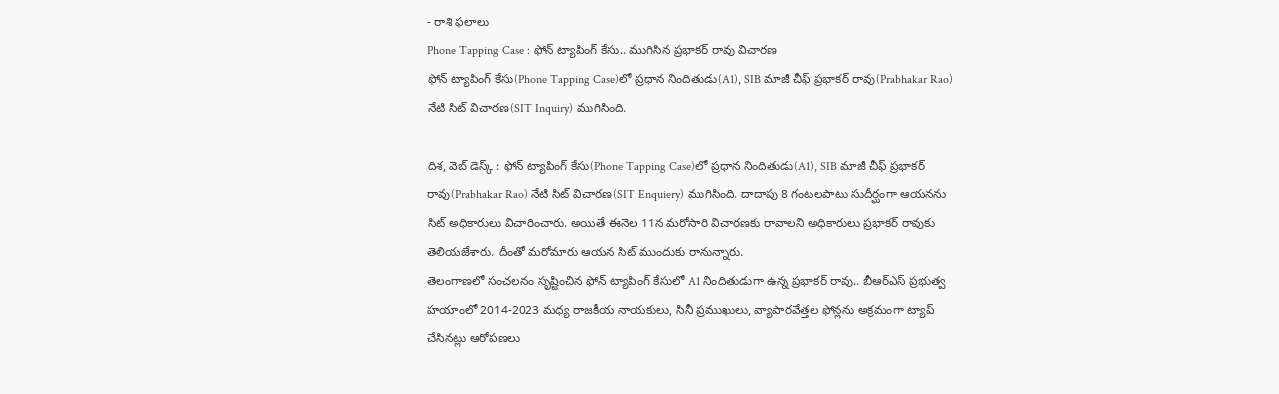- రాశి ఫలాలు
Phone Tapping Case : ఫోన్ ట్యాపింగ్ కేసు.. ముగిసిన ప్రభాకర్ రావు విచారణ
ఫోన్ ట్యాపింగ్ కేసు(Phone Tapping Case)లో ప్రధాన నిందితుడు(A1), SIB మాజీ చీఫ్ ప్రభాకర్ రావు(Prabhakar Rao) నేటి సిట్ విచారణ(SIT Inquiry) ముగిసింది.

దిశ, వెబ్ డెస్క్ : ఫోన్ ట్యాపింగ్ కేసు(Phone Tapping Case)లో ప్రధాన నిందితుడు(A1), SIB మాజీ చీఫ్ ప్రభాకర్ రావు(Prabhakar Rao) నేటి సిట్ విచారణ(SIT Enquiery) ముగిసింది. దాదాపు 8 గంటలపాటు సుదీర్ఘంగా ఆయనను సిట్ అధికారులు విచారించారు. అయితే ఈనెల 11న మరోసారి విచారణకు రావాలని అధికారులు ప్రభాకర్ రావుకు తెలియజేశారు. దీంతో మరోమారు ఆయన సిట్ ముందుకు రానున్నారు.
తెలంగాణలో సంచలనం సృష్టించిన ఫోన్ ట్యాపింగ్ కేసులో A1 నిందితుడుగా ఉన్న ప్రభాకర్ రావు.. బీఆర్ఎస్ ప్రభుత్వ హయాంలో 2014-2023 మధ్య రాజకీయ నాయకులు, సినీ ప్రముఖులు, వ్యాపారవేత్తల ఫోన్లను అక్రమంగా ట్యాప్ చేసినట్లు ఆరోపణలు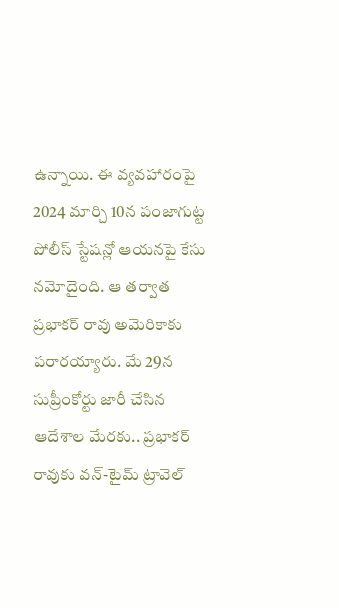ఉన్నాయి. ఈ వ్యవహారంపై 2024 మార్చి 10న పంజాగుట్ట పోలీస్ స్టేషన్లో ఆయనపై కేసు నమోదైంది. ఆ తర్వాత ప్రభాకర్ రావు అమెరికాకు పరారయ్యారు. మే 29న సుప్రీంకోర్టు జారీ చేసిన ఆదేశాల మేరకు.. ప్రభాకర్ రావుకు వన్-టైమ్ ట్రావెల్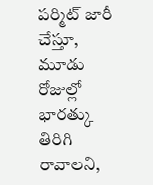పర్మిట్ జారీ చేస్తూ, మూడు రోజుల్లో భారత్కు తిరిగి రావాలని,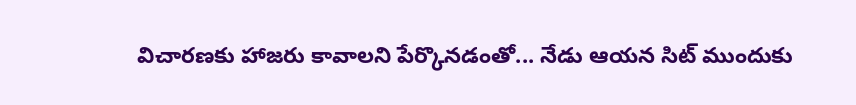విచారణకు హాజరు కావాలని పేర్కొనడంతో... నేడు ఆయన సిట్ ముందుకు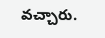వచ్చారు.